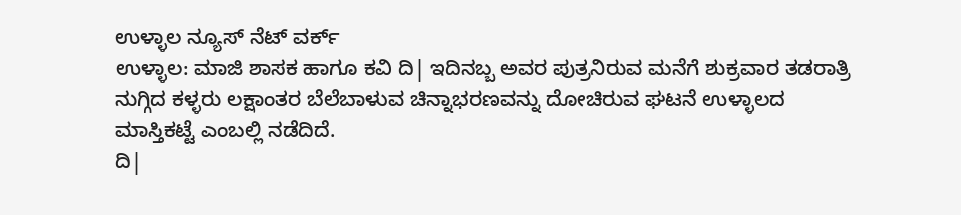ಉಳ್ಳಾಲ ನ್ಯೂಸ್ ನೆಟ್ ವರ್ಕ್
ಉಳ್ಳಾಲ: ಮಾಜಿ ಶಾಸಕ ಹಾಗೂ ಕವಿ ದಿ| ಇದಿನಬ್ಬ ಅವರ ಪುತ್ರನಿರುವ ಮನೆಗೆ ಶುಕ್ರವಾರ ತಡರಾತ್ರಿ ನುಗ್ಗಿದ ಕಳ್ಳರು ಲಕ್ಷಾಂತರ ಬೆಲೆಬಾಳುವ ಚಿನ್ನಾಭರಣವನ್ನು ದೋಚಿರುವ ಘಟನೆ ಉಳ್ಳಾಲದ ಮಾಸ್ತಿಕಟ್ಟೆ ಎಂಬಲ್ಲಿ ನಡೆದಿದೆ.
ದಿ|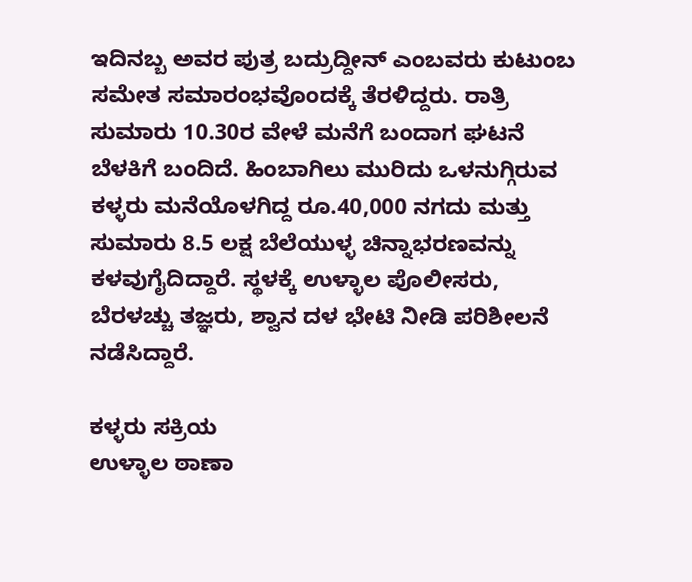ಇದಿನಬ್ಬ ಅವರ ಪುತ್ರ ಬದ್ರುದ್ದೀನ್ ಎಂಬವರು ಕುಟುಂಬ ಸಮೇತ ಸಮಾರಂಭವೊಂದಕ್ಕೆ ತೆರಳಿದ್ದರು. ರಾತ್ರಿ ಸುಮಾರು 10.30ರ ವೇಳೆ ಮನೆಗೆ ಬಂದಾಗ ಘಟನೆ ಬೆಳಕಿಗೆ ಬಂದಿದೆ. ಹಿಂಬಾಗಿಲು ಮುರಿದು ಒಳನುಗ್ಗಿರುವ ಕಳ್ಳರು ಮನೆಯೊಳಗಿದ್ದ ರೂ.40,000 ನಗದು ಮತ್ತು ಸುಮಾರು 8.5 ಲಕ್ಷ ಬೆಲೆಯುಳ್ಳ ಚಿನ್ನಾಭರಣವನ್ನು ಕಳವುಗೈದಿದ್ದಾರೆ. ಸ್ಥಳಕ್ಕೆ ಉಳ್ಳಾಲ ಪೊಲೀಸರು, ಬೆರಳಚ್ಚು ತಜ್ಞರು, ಶ್ವಾನ ದಳ ಭೇಟಿ ನೀಡಿ ಪರಿಶೀಲನೆ ನಡೆಸಿದ್ದಾರೆ.

ಕಳ್ಳರು ಸಕ್ರಿಯ
ಉಳ್ಳಾಲ ಠಾಣಾ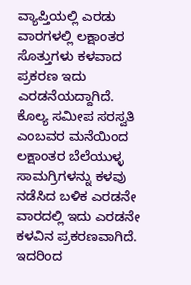ವ್ಯಾಪ್ತಿಯಲ್ಲಿ ಎರಡು ವಾರಗಳಲ್ಲಿ ಲಕ್ಷಾಂತರ ಸೊತ್ತುಗಳು ಕಳವಾದ ಪ್ರಕರಣ ಇದು ಎರಡನೆಯದ್ದಾಗಿದೆ. ಕೊಲ್ಯ ಸಮೀಪ ಸರಸ್ವತಿ ಎಂಬವರ ಮನೆಯಿಂದ ಲಕ್ಷಾಂತರ ಬೆಲೆಯುಳ್ಳ ಸಾಮಗ್ರಿಗಳನ್ನು ಕಳವು ನಡೆಸಿದ ಬಳಿಕ ಎರಡನೇ ವಾರದಲ್ಲಿ ಇದು ಎರಡನೇ ಕಳವಿನ ಪ್ರಕರಣವಾಗಿದೆ. ಇದರಿಂದ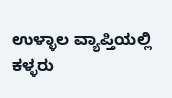ಉಳ್ಳಾಲ ವ್ಯಾಪ್ತಿಯಲ್ಲಿ ಕಳ್ಳರು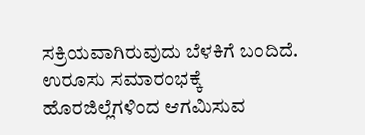ಸಕ್ರಿಯವಾಗಿರುವುದು ಬೆಳಕಿಗೆ ಬಂದಿದೆ. ಉರೂಸು ಸಮಾರಂಭಕ್ಕೆ ಹೊರಜಿಲ್ಲೆಗಳಿಂದ ಆಗಮಿಸುವ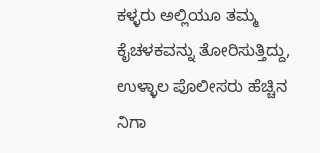ಕಳ್ಳರು ಅಲ್ಲಿಯೂ ತಮ್ಮ ಕೈಚಳಕವನ್ನು ತೋರಿಸುತ್ತಿದ್ದು, ಉಳ್ಳಾಲ ಪೊಲೀಸರು ಹೆಚ್ಚಿನ ನಿಗಾ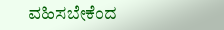ವಹಿಸಬೇಕೆಂದ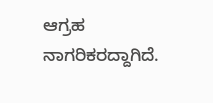ಆಗ್ರಹ ನಾಗರಿಕರದ್ದಾಗಿದೆ.